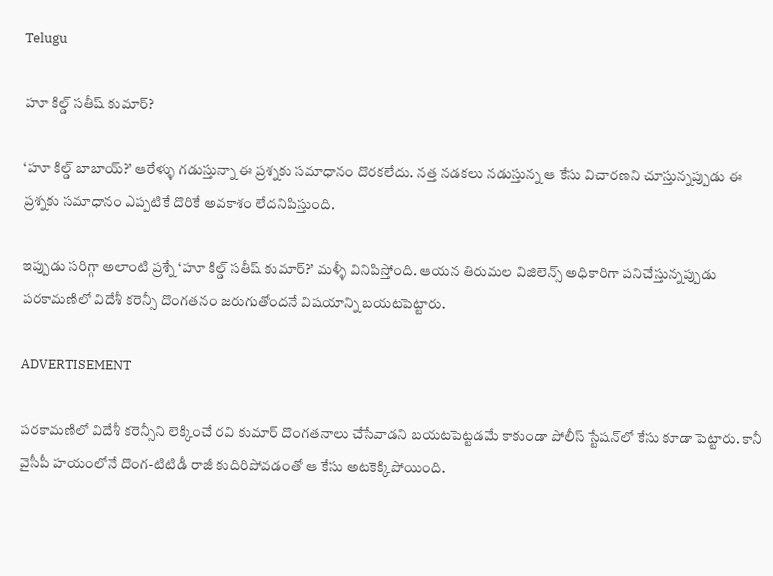Telugu

హూ కిల్డ్ సతీష్ కుమార్‌?

‘హూ కిల్డ్ బాబాయ్?’ ఆరేళ్ళు గడుస్తున్నా ఈ ప్రశ్నకు సమాధానం దొరకలేదు. నత్త నడకలు నడుస్తున్న ఆ కేసు విచారణని చూస్తున్నప్పుడు ఈ ప్రశ్నకు సమాధానం ఎప్పటికే దొరికే అవకాశం లేదనిపిస్తుంది.

ఇప్పుడు సరిగ్గా అలాంటి ప్రశ్నే ‘హూ కిల్డ్ సతీష్ కుమార్‌?’ మళ్ళీ వినిపిస్తోంది. ఆయన తిరుమల విజిలెన్స్ అధికారిగా పనిచేస్తున్నప్పుడు పరకామణిలో విదేశీ కరెన్సీ దొంగతనం జరుగుతోందనే విషయాన్ని బయటపెట్టారు.

ADVERTISEMENT

పరకామణిలో విదేశీ కరెన్సీని లెక్కించే రవి కుమార్‌ దొంగతనాలు చేసేవాడని బయటపెట్టడమే కాకుండా పోలీస్ స్టేషన్‌లో కేసు కూడా పెట్టారు. కానీ వైసీపీ హయంలోనే దొంగ-టిటిడీ రాజీ కుదిరిపోవడంతో ఆ కేసు అటకెక్కిపోయింది.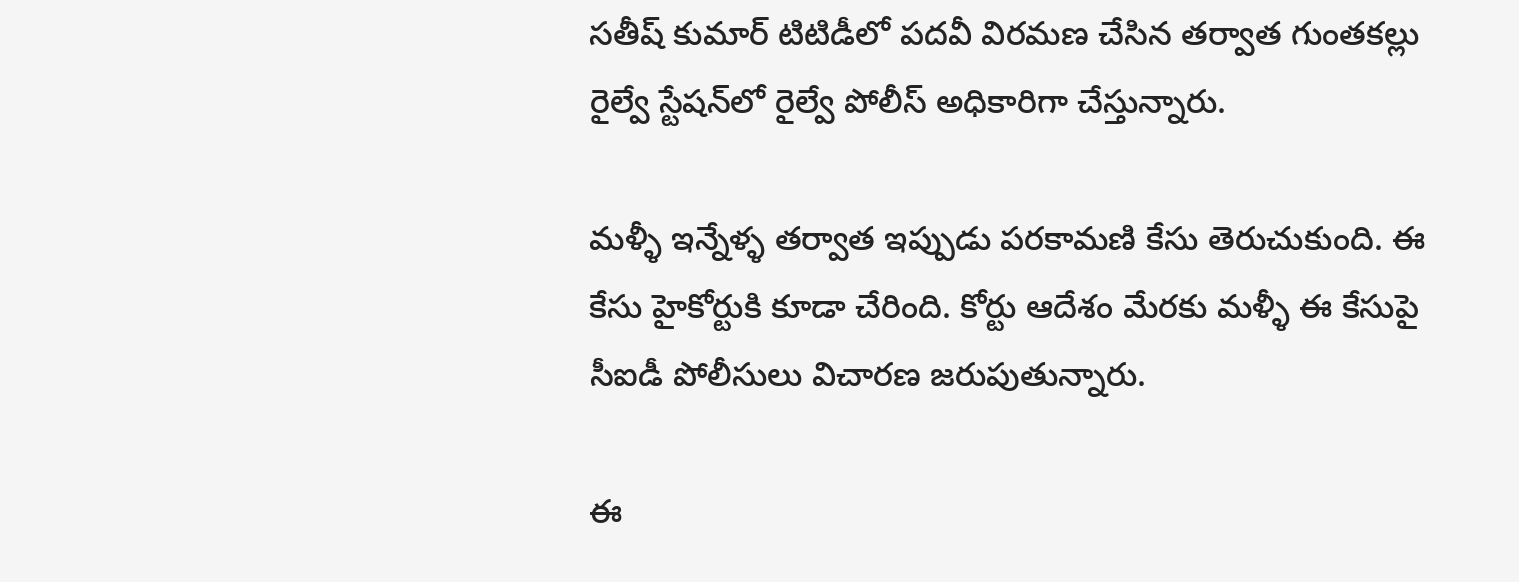సతీష్ కుమార్‌ టిటిడీలో పదవీ విరమణ చేసిన తర్వాత గుంతకల్లు రైల్వే స్టేషన్‌లో రైల్వే పోలీస్ అధికారిగా చేస్తున్నారు.

మళ్ళీ ఇన్నేళ్ళ తర్వాత ఇప్పుడు పరకామణి కేసు తెరుచుకుంది. ఈ కేసు హైకోర్టుకి కూడా చేరింది. కోర్టు ఆదేశం మేరకు మళ్ళీ ఈ కేసుపై సీఐడీ పోలీసులు విచారణ జరుపుతున్నారు.

ఈ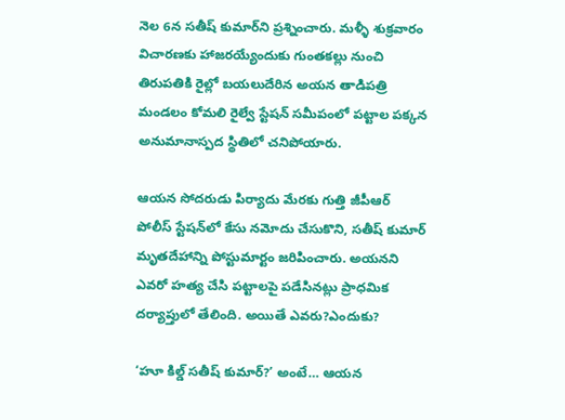నెల 6న సతీష్ కుమార్‌ని ప్రశ్నించారు. మళ్ళీ శుక్రవారం విచారణకు హాజరయ్యేందుకు గుంతకల్లు నుంచి తిరుపతికి రైల్లో బయలుదేరిన అయన తాడిపత్రి మండలం కోమలి రైల్వే స్టేషన్‌ సమీపంలో పట్టాల పక్కన అనుమానాస్పద స్థితిలో చనిపోయారు.

ఆయన సోదరుడు పిర్యాదు మేరకు గుత్తి జీపీఆర్ పోలీస్ స్టేషన్‌లో కేసు నమోదు చేసుకొని, సతీష్ కుమార్‌ మృతదేహాన్ని పోస్టుమార్టం జరిపించారు. అయనని ఎవరో హత్య చేసి పట్టాలపై పడేసినట్లు ప్రాధమిక దర్యాప్తులో తేలింది. అయితే ఎవరు?ఎందుకు?

‘హూ కిల్డ్ సతీష్ కుమార్‌?’ అంటే… ఆయన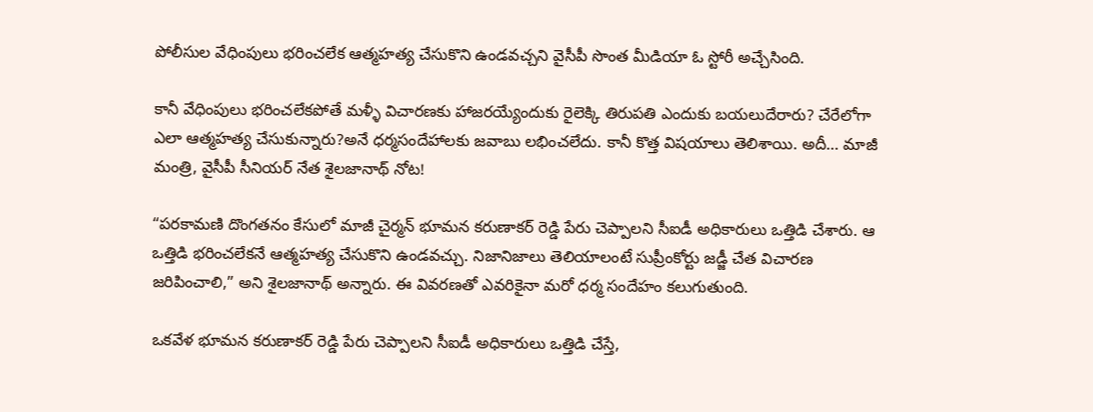పోలీసుల వేధింపులు భరించలేక ఆత్మహత్య చేసుకొని ఉండవచ్చని వైసీపీ సొంత మీడియా ఓ స్టోరీ అచ్చేసింది.

కానీ వేధింపులు భరించలేకపోతే మళ్ళీ విచారణకు హాజరయ్యేందుకు రైలెక్కి తిరుపతి ఎందుకు బయలుదేరారు? చేరేలోగా ఎలా ఆత్మహత్య చేసుకున్నారు?అనే ధర్మసందేహాలకు జవాబు లభించలేదు. కానీ కొత్త విషయాలు తెలిశాయి. అదీ… మాజీ మంత్రి, వైసీపీ సీనియర్ నేత శైలజానాథ్ నోట!

“పరకామణి దొంగతనం కేసులో మాజీ చైర్మన్ భూమన కరుణాకర్ రెడ్డి పేరు చెప్పాలని సీఐడీ అధికారులు ఒత్తిడి చేశారు. ఆ ఒత్తిడి భరించలేకనే ఆత్మహత్య చేసుకొని ఉండవచ్చు. నిజానిజాలు తెలియాలంటే సుప్రీంకోర్టు జడ్జీ చేత విచారణ జరిపించాలి,” అని శైలజానాథ్ అన్నారు. ఈ వివరణతో ఎవరికైనా మరో ధర్మ సందేహం కలుగుతుంది.

ఒకవేళ భూమన కరుణాకర్ రెడ్డి పేరు చెప్పాలని సీఐడీ అధికారులు ఒత్తిడి చేస్తే,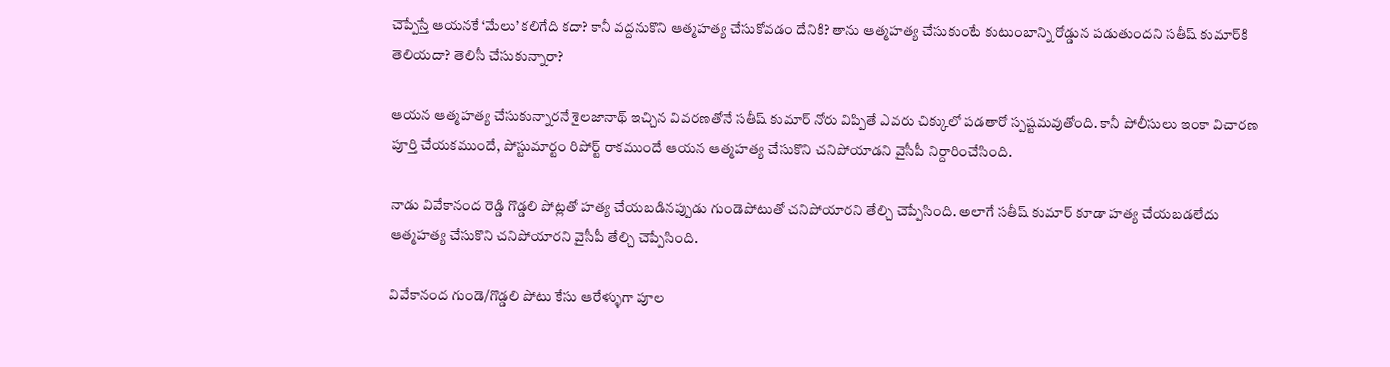చెప్పేస్తే ఆయనకే ‘మేలు’ కలిగేది కదా? కానీ వద్దనుకొని ఆత్మహత్య చేసుకోవడం దేనికి? తాను ఆత్మహత్య చేసుకుంటే కుటుంబాన్ని రోడ్డున పడుతుందని సతీష్ కుమార్‌కి తెలియదా? తెలిసీ చేసుకున్నారా?

ఆయన ఆత్మహత్య చేసుకున్నారనే శైలజానాథ్ ఇచ్చిన వివరణతోనే సతీష్ కుమార్‌ నోరు విప్పితే ఎవరు చిక్కులో పడతారో స్పష్టమవుతోంది. కానీ పోలీసులు ఇంకా విచారణ పూర్తి చేయకముందే, పోస్టుమార్టం రిపోర్ట్ రాకముందే ఆయన ఆత్మహత్య చేసుకొని చనిపోయాడని వైసీపీ నిర్దారించేసింది.

నాడు వివేకానంద రెడ్డి గొడ్డలి పోట్లతో హత్య చేయబడినప్పుడు గుండెపోటుతో చనిపోయారని తేల్చి చెప్పేసింది. అలాగే సతీష్ కుమార్‌ కూడా హత్య చేయబడలేదు ఆత్మహత్య చేసుకొని చనిపోయారని వైసీపీ తేల్చి చెప్పేసింది.

వివేకానంద గుండె/గొడ్డలి పోటు కేసు ఆరేళ్ళుగా పూల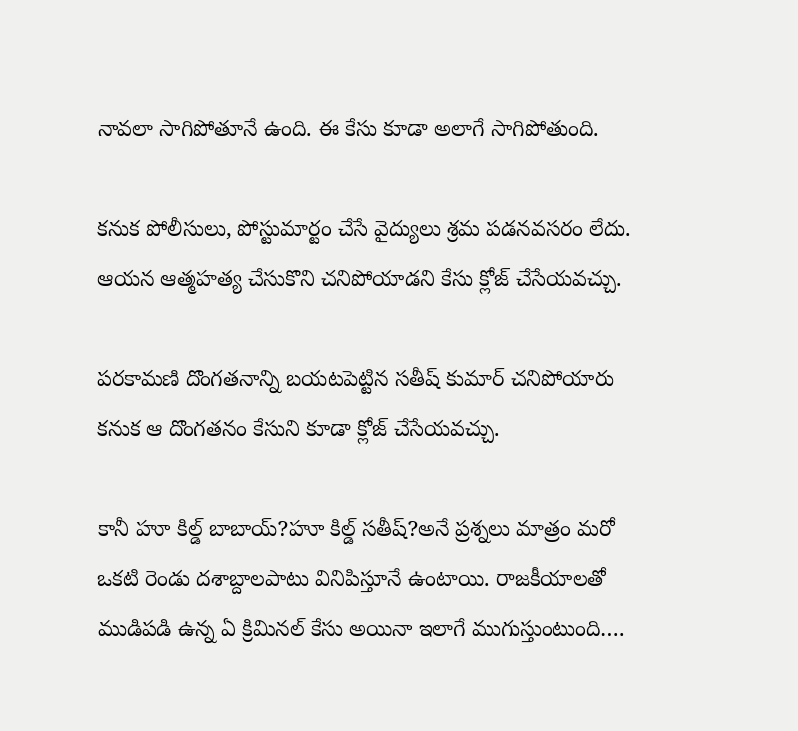నావలా సాగిపోతూనే ఉంది. ఈ కేసు కూడా అలాగే సాగిపోతుంది.

కనుక పోలీసులు, పోస్టుమార్టం చేసే వైద్యులు శ్రమ పడనవసరం లేదు. ఆయన ఆత్మహత్య చేసుకొని చనిపోయాడని కేసు క్లోజ్ చేసేయవచ్చు.

పరకామణి దొంగతనాన్ని బయటపెట్టిన సతీష్ కుమార్‌ చనిపోయారు కనుక ఆ దొంగతనం కేసుని కూడా క్లోజ్ చేసేయవచ్చు.

కానీ హూ కిల్డ్ బాబాయ్?హూ కిల్డ్ సతీష్?అనే ప్రశ్నలు మాత్రం మరో ఒకటి రెండు దశాబ్దాలపాటు వినిపిస్తూనే ఉంటాయి. రాజకీయాలతో ముడిపడి ఉన్న ఏ క్రిమినల్ కేసు అయినా ఇలాగే ముగుస్తుంటుంది….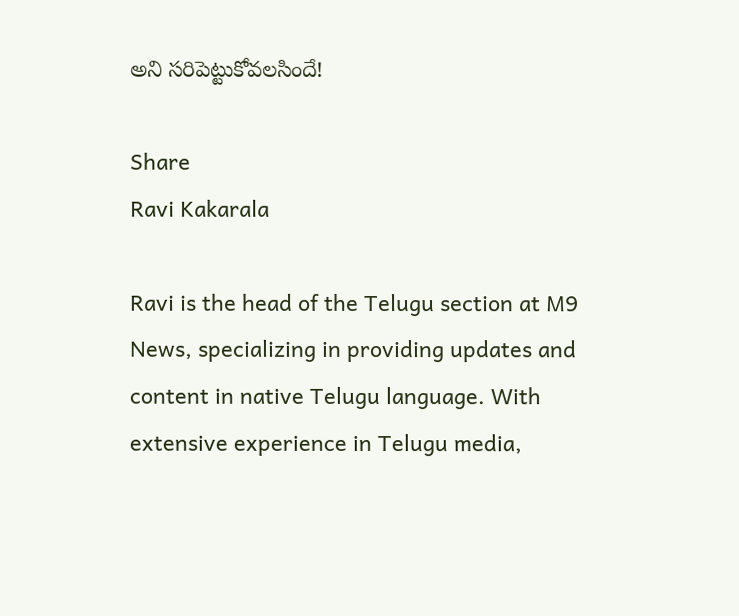అని సరిపెట్టుకోవలసిందే!

Share
Ravi Kakarala

Ravi is the head of the Telugu section at M9 News, specializing in providing updates and content in native Telugu language. With extensive experience in Telugu media,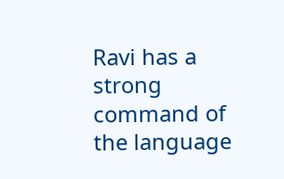Ravi has a strong command of the language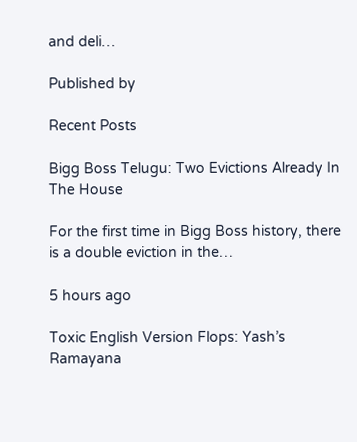and deli…

Published by

Recent Posts

Bigg Boss Telugu: Two Evictions Already In The House

For the first time in Bigg Boss history, there is a double eviction in the…

5 hours ago

Toxic English Version Flops: Yash’s Ramayana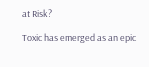at Risk?

Toxic has emerged as an epic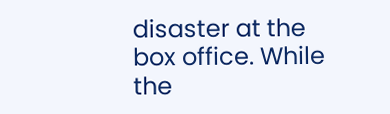disaster at the box office. While the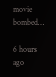movie bombed…

6 hours ago